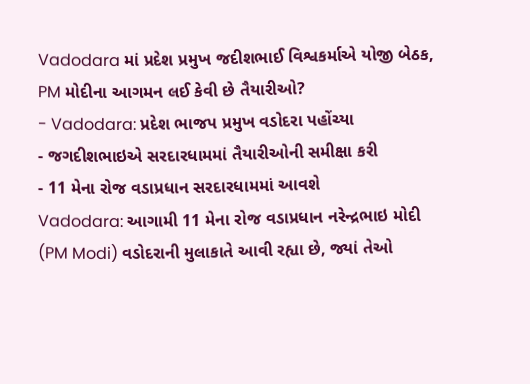Vadodara માં પ્રદેશ પ્રમુખ જદીશભાઈ વિશ્વકર્માએ યોજી બેઠક, PM મોદીના આગમન લઈ કેવી છે તૈયારીઓ?
- Vadodara: પ્રદેશ ભાજપ પ્રમુખ વડોદરા પહોંચ્યા
- જગદીશભાઇએ સરદારધામમાં તૈયારીઓની સમીક્ષા કરી
- 11 મેના રોજ વડાપ્રધાન સરદારધામમાં આવશે
Vadodara: આગામી 11 મેના રોજ વડાપ્રધાન નરેન્દ્રભાઇ મોદી (PM Modi) વડોદરાની મુલાકાતે આવી રહ્યા છે, જ્યાં તેઓ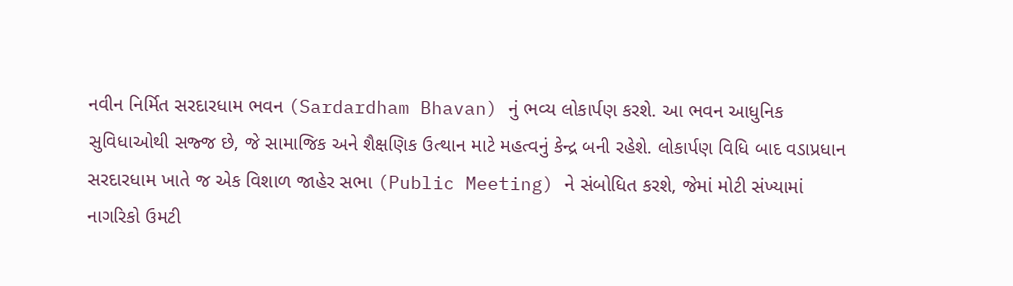નવીન નિર્મિત સરદારધામ ભવન (Sardardham Bhavan) નું ભવ્ય લોકાર્પણ કરશે. આ ભવન આધુનિક સુવિધાઓથી સજ્જ છે, જે સામાજિક અને શૈક્ષણિક ઉત્થાન માટે મહત્વનું કેન્દ્ર બની રહેશે. લોકાર્પણ વિધિ બાદ વડાપ્રધાન સરદારધામ ખાતે જ એક વિશાળ જાહેર સભા (Public Meeting) ને સંબોધિત કરશે, જેમાં મોટી સંખ્યામાં નાગરિકો ઉમટી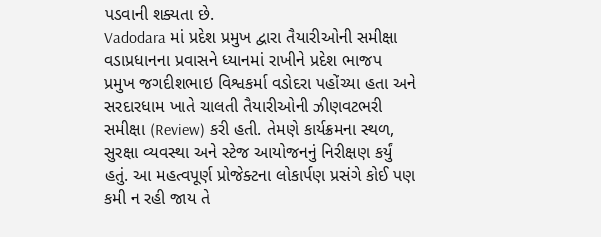પડવાની શક્યતા છે.
Vadodara માં પ્રદેશ પ્રમુખ દ્વારા તૈયારીઓની સમીક્ષા
વડાપ્રધાનના પ્રવાસને ધ્યાનમાં રાખીને પ્રદેશ ભાજપ પ્રમુખ જગદીશભાઇ વિશ્વકર્મા વડોદરા પહોંચ્યા હતા અને સરદારધામ ખાતે ચાલતી તૈયારીઓની ઝીણવટભરી સમીક્ષા (Review) કરી હતી. તેમણે કાર્યક્રમના સ્થળ, સુરક્ષા વ્યવસ્થા અને સ્ટેજ આયોજનનું નિરીક્ષણ કર્યું હતું. આ મહત્વપૂર્ણ પ્રોજેક્ટના લોકાર્પણ પ્રસંગે કોઈ પણ કમી ન રહી જાય તે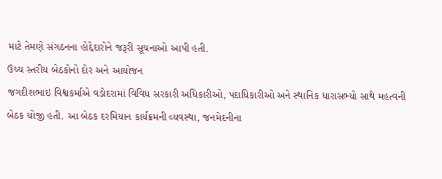માટે તેમણે સંગઠનના હોદ્દેદારોને જરૂરી સૂચનાઓ આપી હતી.
ઉચ્ચ સ્તરીય બેઠકોનો દોર અને આયોજન
જગદીશભાઇ વિશ્વકર્માએ વડોદરામાં વિવિધ સરકારી અધિકારીઓ, પદાધિકારીઓ અને સ્થાનિક ધારાસભ્યો સાથે મહત્વની બેઠક યોજી હતી. આ બેઠક દરમિયાન કાર્યક્રમની વ્યવસ્થા, જનમેદનીના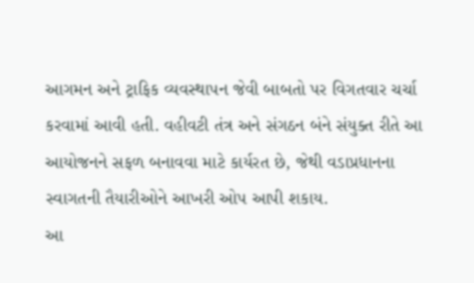આગમન અને ટ્રાફિક વ્યવસ્થાપન જેવી બાબતો પર વિગતવાર ચર્ચા કરવામાં આવી હતી. વહીવટી તંત્ર અને સંગઠન બંને સંયુક્ત રીતે આ આયોજનને સફળ બનાવવા માટે કાર્યરત છે, જેથી વડાપ્રધાનના સ્વાગતની તૈયારીઓને આખરી ઓપ આપી શકાય.
આ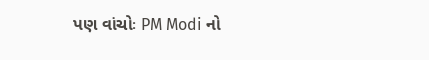પણ વાંચોઃ PM Modi નો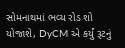સોમનાથમાં ભવ્ય રોડ શો યોજાશે, DyCM એ કર્યું રૂટનું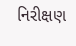નિરીક્ષણ